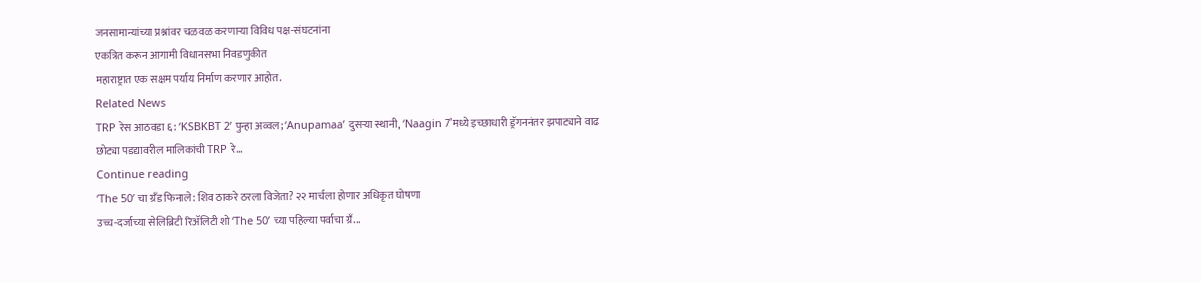जनसामान्यांच्या प्रश्नांवर चळवळ करणाऱ्या विविध पक्ष-संघटनांना
एकत्रित करून आगामी विधानसभा निवडणुकीत
महाराष्ट्रात एक सक्षम पर्याय निर्माण करणार आहोत.
Related News
TRP रेस आठवडा ६: ‘KSBKBT 2’ पुन्हा अव्वल; ‘Anupamaa’ दुसऱ्या स्थानी, ‘Naagin 7’मध्ये इच्छाधारी ड्रॅगननंतर झपाट्याने वाढ
छोट्या पडद्यावरील मालिकांची TRP रे...
Continue reading
‘The 50’ चा ग्रँड फिनाले: शिव ठाकरे ठरला विजेता? २२ मार्चला होणार अधिकृत घोषणा
उच्च-दर्जाच्या सेलिब्रिटी रिॲलिटी शो ‘The 50’ च्या पहिल्या पर्वाचा ग्रँ...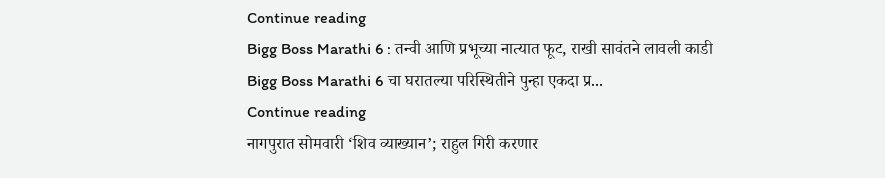Continue reading
Bigg Boss Marathi 6 : तन्वी आणि प्रभूच्या नात्यात फूट, राखी सावंतने लावली काडी
Bigg Boss Marathi 6 चा घरातल्या परिस्थितीने पुन्हा एकदा प्र...
Continue reading
नागपुरात सोमवारी ‘शिव व्याख्यान’; राहुल गिरी करणार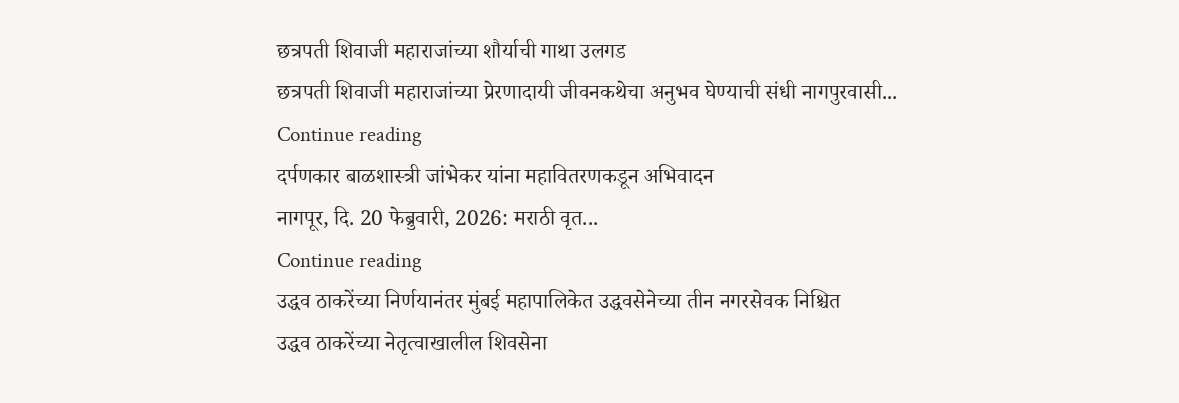छत्रपती शिवाजी महाराजांच्या शौर्याची गाथा उलगड
छत्रपती शिवाजी महाराजांच्या प्रेरणादायी जीवनकथेचा अनुभव घेण्याची संधी नागपुरवासी...
Continue reading
दर्पणकार बाळशास्त्री जांभेकर यांना महावितरणकडून अभिवादन
नागपूर, दि. 20 फेब्रुवारी, 2026: मराठी वृत...
Continue reading
उद्धव ठाकरेंच्या निर्णयानंतर मुंबई महापालिकेत उद्धवसेनेच्या तीन नगरसेवक निश्चित
उद्धव ठाकरेंच्या नेतृत्वाखालील शिवसेना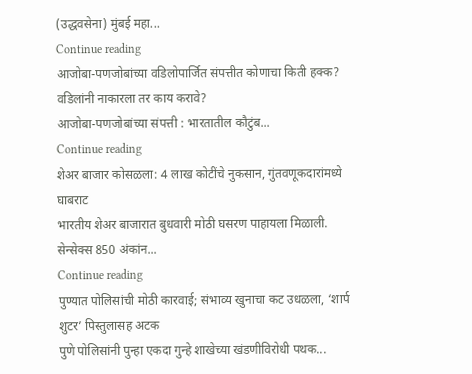(उद्धवसेना) मुंबई महा...
Continue reading
आजोबा-पणजोबांच्या वडिलोपार्जित संपत्तीत कोणाचा किती हक्क? वडिलांनी नाकारला तर काय करावे?
आजोबा-पणजोबांच्या संपत्ती : भारतातील कौटुंब...
Continue reading
शेअर बाजार कोसळला: 4 लाख कोटींचे नुकसान, गुंतवणूकदारांमध्ये घाबराट
भारतीय शेअर बाजारात बुधवारी मोठी घसरण पाहायला मिळाली. सेन्सेक्स 850 अंकांन...
Continue reading
पुण्यात पोलिसांची मोठी कारवाई; संभाव्य खुनाचा कट उधळला, ‘शार्प शुटर’ पिस्तुलासह अटक
पुणे पोलिसांनी पुन्हा एकदा गुन्हे शाखेच्या खंडणीविरोधी पथक...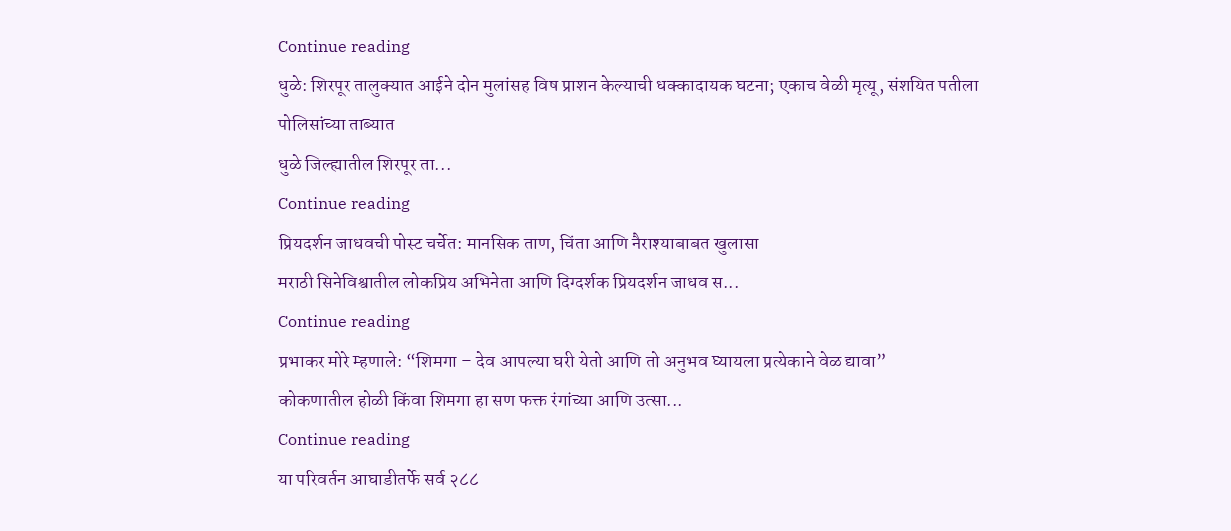Continue reading
धुळे: शिरपूर तालुक्यात आईने दोन मुलांसह विष प्राशन केल्याची धक्कादायक घटना; एकाच वेळी मृत्यू, संशयित पतीला पोलिसांच्या ताब्यात
धुळे जिल्ह्यातील शिरपूर ता...
Continue reading
प्रियदर्शन जाधवची पोस्ट चर्चेत: मानसिक ताण, चिंता आणि नैराश्याबाबत खुलासा
मराठी सिनेविश्वातील लोकप्रिय अभिनेता आणि दिग्दर्शक प्रियदर्शन जाधव स...
Continue reading
प्रभाकर मोरे म्हणाले: “शिमगा – देव आपल्या घरी येतो आणि तो अनुभव घ्यायला प्रत्येकाने वेळ द्यावा”
कोकणातील होळी किंवा शिमगा हा सण फक्त रंगांच्या आणि उत्सा...
Continue reading
या परिवर्तन आघाडीतर्फे सर्व २८८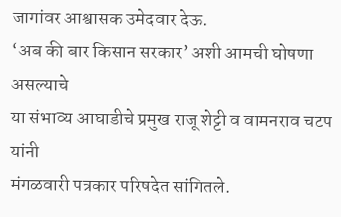जागांवर आश्वासक उमेदवार देऊ.
‘अब की बार किसान सरकार’ अशी आमची घोषणा असल्याचे
या संभाव्य आघाडीचे प्रमुख राजू शेट्टी व वामनराव चटप यांनी
मंगळवारी पत्रकार परिषदेत सांगितले.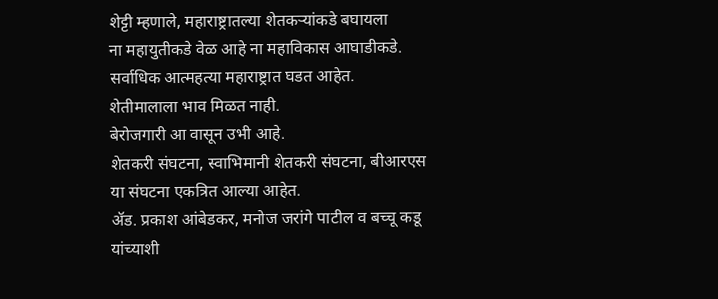शेट्टी म्हणाले, महाराष्ट्रातल्या शेतकऱ्यांकडे बघायला
ना महायुतीकडे वेळ आहे ना महाविकास आघाडीकडे.
सर्वाधिक आत्महत्या महाराष्ट्रात घडत आहेत.
शेतीमालाला भाव मिळत नाही.
बेरोजगारी आ वासून उभी आहे.
शेतकरी संघटना, स्वाभिमानी शेतकरी संघटना, बीआरएस या संघटना एकत्रित आल्या आहेत.
ॲड. प्रकाश आंबेडकर, मनोज जरांगे पाटील व बच्चू कडू यांच्याशी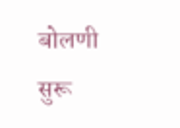बोलणी सुरू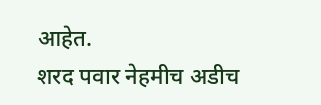आहेत.
शरद पवार नेहमीच अडीच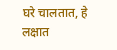घरे चालतात, हे लक्षात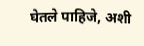घेतले पाहिजे, अशी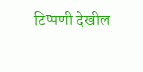टिप्पणी देखील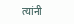त्यांनी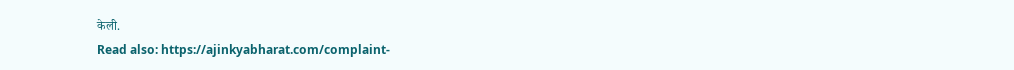केली.
Read also: https://ajinkyabharat.com/complaint-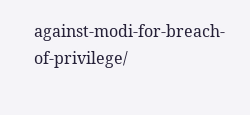against-modi-for-breach-of-privilege/